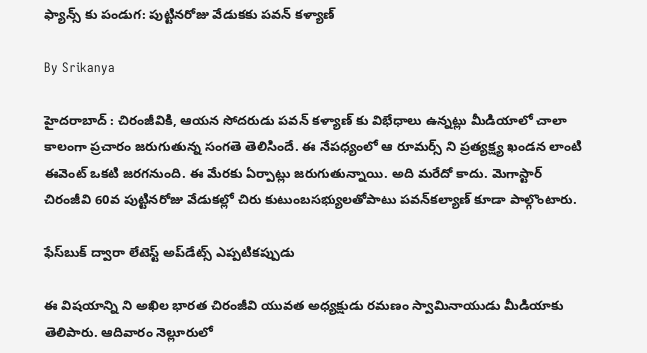ఫ్యాన్స్ కు పండుగ: పుట్టినరోజు వేడుకకు పవన్‌ కళ్యాణ్

By Srikanya

హైదరాబాద్ : చిరంజీవికి, ఆయన సోదరుడు పవన్ కళ్యాణ్ కు విభేధాలు ఉన్నట్లు మీడియాలో చాలా కాలంగా ప్రచారం జరుగుతున్న సంగతె తెలిసిందే. ఈ నేపధ్యంలో ఆ రూమర్స్ ని ప్రత్యక్ష్య ఖండన లాంటి ఈవెంట్ ఒకటి జరగనుంది. ఈ మేరకు ఏర్పాట్లు జరుగుతున్నాయి. అది మరేదో కాదు. మెగాస్టార్‌ చిరంజీవి 60వ పుట్టినరోజు వేడుకల్లో చిరు కుటుంబసభ్యులతోపాటు పవన్‌కల్యాణ్‌ కూడా పాల్గొంటారు.

ఫేస్‌బుక్ ద్వారా లేటెస్ట్ అప్‌డేట్స్ ఎప్పటికప్పుడు

ఈ విషయాన్ని ని అఖిల భారత చిరంజీవి యువత అధ్యక్షుడు రమణం స్వామినాయుడు మీడియాకు తెలిపారు. ఆదివారం నెల్లూరులో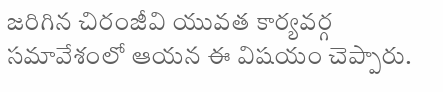జరిగిన చిరంజీవి యువత కార్యవర్గ సమావేశంలో ఆయన ఈ విషయం చెప్పారు.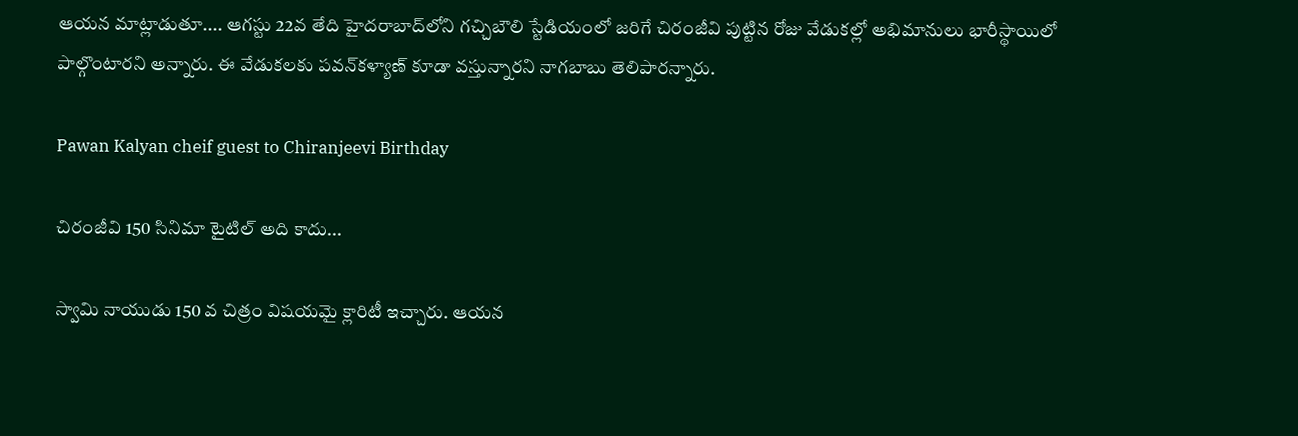ఆయన మాట్లాడుతూ.... ఆగస్టు 22వ తేది హైదరాబాద్‌లోని గచ్చిబౌలి స్టేడియంలో జరిగే చిరంజీవి పుట్టిన రోజు వేడుకల్లో అభిమానులు భారీస్థాయిలో పాల్గొంటారని అన్నారు. ఈ వేడుకలకు పవన్‌కళ్యాణ్‌ కూడా వస్తున్నారని నాగబాబు తెలిపారన్నారు.

Pawan Kalyan cheif guest to Chiranjeevi Birthday

చిరంజీవి 150 సినిమా టైటిల్ అది కాదు...

స్వామి నాయుడు 150 వ చిత్రం విషయమై క్లారిటీ ఇచ్చారు. ఆయన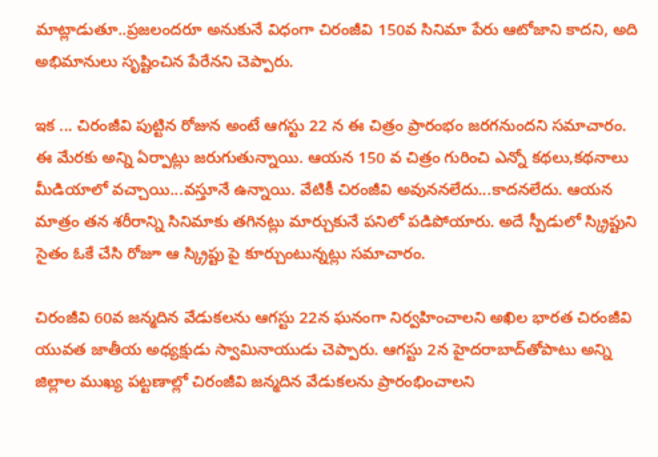మాట్లాడుతూ..ప్రజలందరూ అనుకునే విధంగా చిరంజీవి 150వ సినిమా పేరు ఆటోజాని కాదని, అది అభిమానులు సృష్టించిన పేరేనని చెప్పారు.

ఇక ... చిరంజీవి పుట్టిన రోజున అంటే ఆగస్టు 22 న ఈ చిత్రం ప్రారంభం జరగనుందని సమాచారం. ఈ మేరకు అన్ని ఏర్పాట్లు జరుగుతున్నాయి. ఆయన 150 వ చిత్రం గురించి ఎన్నో కథలు,కథనాలు మీడియాలో వచ్చాయి...వస్తూనే ఉన్నాయి. వేటికీ చిరంజీవి అవుననలేదు...కాదనలేదు. ఆయన మాత్రం తన శరీరాన్ని సినిమాకు తగినట్లు మార్చుకునే పనిలో పడిపోయారు. అదే స్పీడులో స్క్రిప్టుని సైతం ఓకే చేసి రోజూ ఆ స్క్రిప్టు పై కూర్చుంటున్నట్లు సమాచారం.

చిరంజీవి 60వ జన్మదిన వేడుకలను ఆగస్టు 22న ఘనంగా నిర్వహించాలని అఖిల భారత చిరంజీవి యువత జాతీయ అధ్యక్షుడు స్వామినాయుడు చెప్పారు. ఆగస్టు 2న హైదరాబాద్‌తోపాటు అన్ని జిల్లాల ముఖ్య పట్టణాల్లో చిరంజీవి జన్మదిన వేడుకలను ప్రారంభించాలని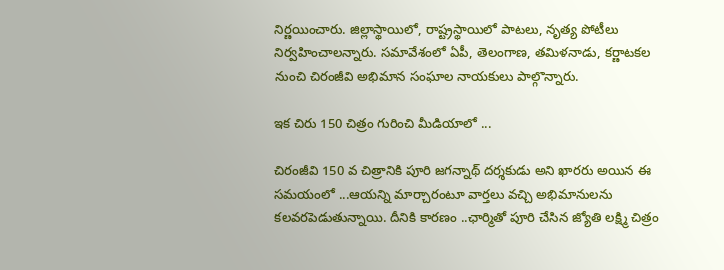నిర్ణయించారు. జిల్లాస్థాయిలో, రాష్ట్రస్థాయిలో పాటలు, నృత్య పోటీలు నిర్వహించాలన్నారు. సమావేశంలో ఏపీ, తెలంగాణ, తమిళనాడు, కర్ణాటకల నుంచి చిరంజీవి అభిమాన సంఘాల నాయకులు పాల్గొన్నారు.

ఇక చిరు 150 చిత్రం గురించి మీడియాలో ...

చిరంజీవి 150 వ చిత్రానికి పూరి జగన్నాథ్ దర్శకుడు అని ఖారరు అయిన ఈ సమయంలో ...ఆయన్ని మార్చారంటూ వార్తలు వచ్చి అభిమానులను కలవరపెడుతున్నాయి. దీనికి కారణం ..ఛార్మితో పూరి చేసిన జ్యోతి లక్ష్మి చిత్రం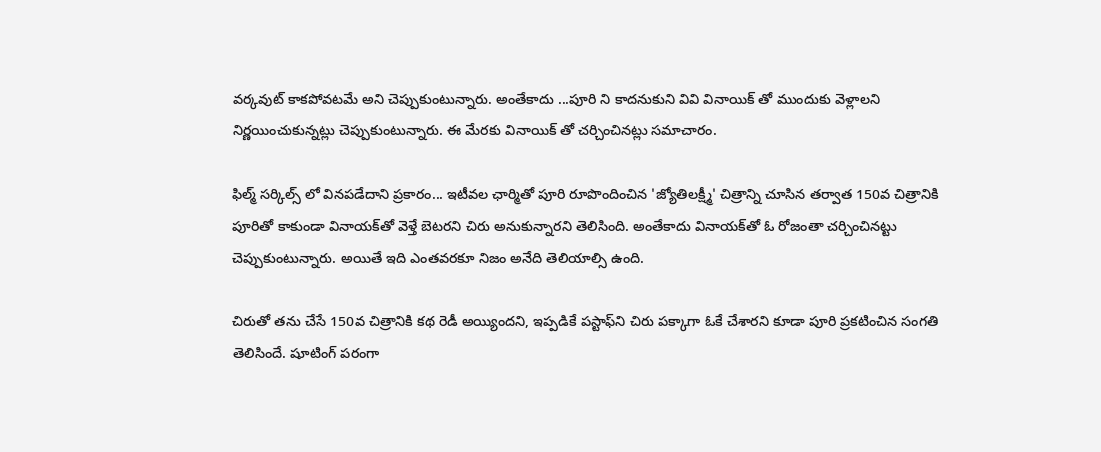వర్కవుట్ కాకపోవటమే అని చెప్పుకుంటున్నారు. అంతేకాదు ...పూరి ని కాదనుకుని వివి వినాయిక్ తో ముందుకు వెళ్లాలని నిర్ణయించుకున్నట్లు చెప్పుకుంటున్నారు. ఈ మేరకు వినాయిక్ తో చర్చించినట్లు సమాచారం.

ఫిల్మ్ సర్కిల్స్ లో వినపడేదాని ప్రకారం... ఇటీవల ఛార్మితో పూరి రూపొందించిన 'జ్యోతిలక్ష్మీ' చిత్రాన్ని చూసిన తర్వాత 150వ చిత్రానికి పూరితో కాకుండా వినాయక్‌తో వెళ్తే బెటరని చిరు అనుకున్నారని తెలిసింది. అంతేకాదు వినాయక్‌తో ఓ రోజంతా చర్చించినట్టు చెప్పుకుంటున్నారు. అయితే ఇది ఎంతవరకూ నిజం అనేది తెలియాల్సి ఉంది.

చిరుతో తను చేసే 150వ చిత్రానికి కథ రెడీ అయ్యిందని, ఇప్పడికే పస్టాఫ్‌ని చిరు పక్కాగా ఓకే చేశారని కూడా పూరి ప్రకటించిన సంగతి తెలిసిందే. షూటింగ్‌ పరంగా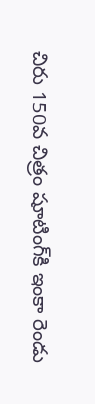చిరు 150వ చిత్రం షూటింగ్‌కి ఇంకా రెండు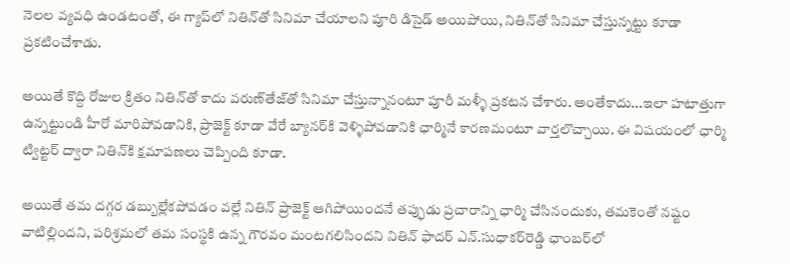నెలల వ్యవధి ఉండటంతో, ఈ గ్యాప్‌లో నితిన్‌తో సినిమా చేయాలని పూరి డిసైడ్‌ అయిపోయి, నితిన్‌తో సినిమా చేస్తున్నట్టు కూడా ప్రకటించేశాడు.

అయితే కొద్ది రోజుల క్రితం నితిన్‌తో కాదు వరుణ్‌తేజ్‌తో సినిమా చేస్తున్నానంటూ పూరీ మళ్ళీ ప్రకటన చేశారు. అంతేకాదు...ఇలా హటాత్తుగా ఉన్నట్టుండి హీరో మారిపోవడానికి, ప్రాజెక్ట్‌ కూడా వేరే బ్యానర్‌కి వెళ్ళిపోవడానికి ఛార్మినే కారణమంటూ వార్తలొచ్చాయి. ఈ విషయంలో ఛార్మి ట్విట్టర్‌ ద్వారా నితిన్‌కి క్షమాపణలు చెప్పింది కూడా.

అయితే తమ దగ్గర డబ్బుల్లేకపోవడం వల్లే నితిన్‌ ప్రాజెక్ట్‌ ఆగిపోయిందనే తప్ఫుడు ప్రచారాన్ని ఛార్మి చేసినందుకు, తమకెంతో నష్టం వాటిల్లిందని, పరిశ్రమలో తమ సంస్థకి ఉన్న గౌరవం మంటగలిసిందని నితిన్‌ ఫాదర్‌ ఎన్‌.సుధాకర్‌రెడ్డి ఛాంబర్‌లో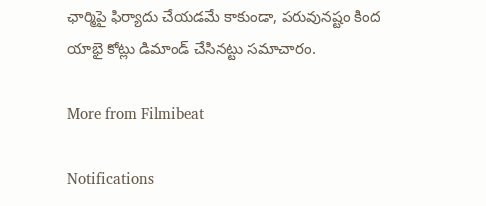ఛార్మిపై ఫిర్యాదు చేయడమే కాకుండా, పరువునష్టం కింద యాభై కోట్లు డిమాండ్‌ చేసినట్టు సమాచారం.

More from Filmibeat

Notifications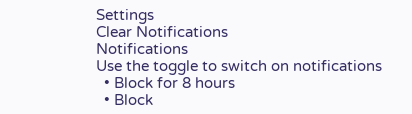Settings
Clear Notifications
Notifications
Use the toggle to switch on notifications
  • Block for 8 hours
  • Block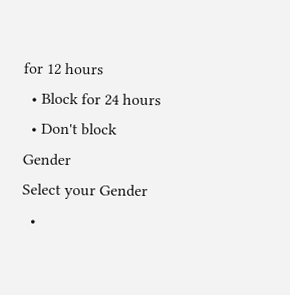for 12 hours
  • Block for 24 hours
  • Don't block
Gender
Select your Gender
  •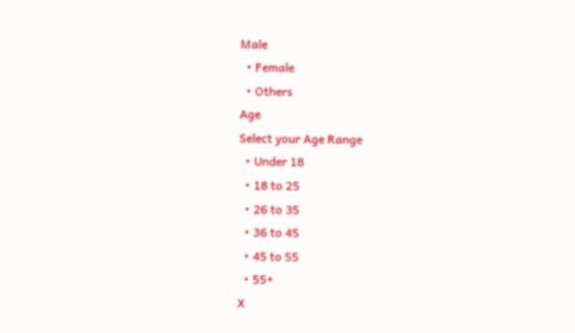Male
  • Female
  • Others
Age
Select your Age Range
  • Under 18
  • 18 to 25
  • 26 to 35
  • 36 to 45
  • 45 to 55
  • 55+
X